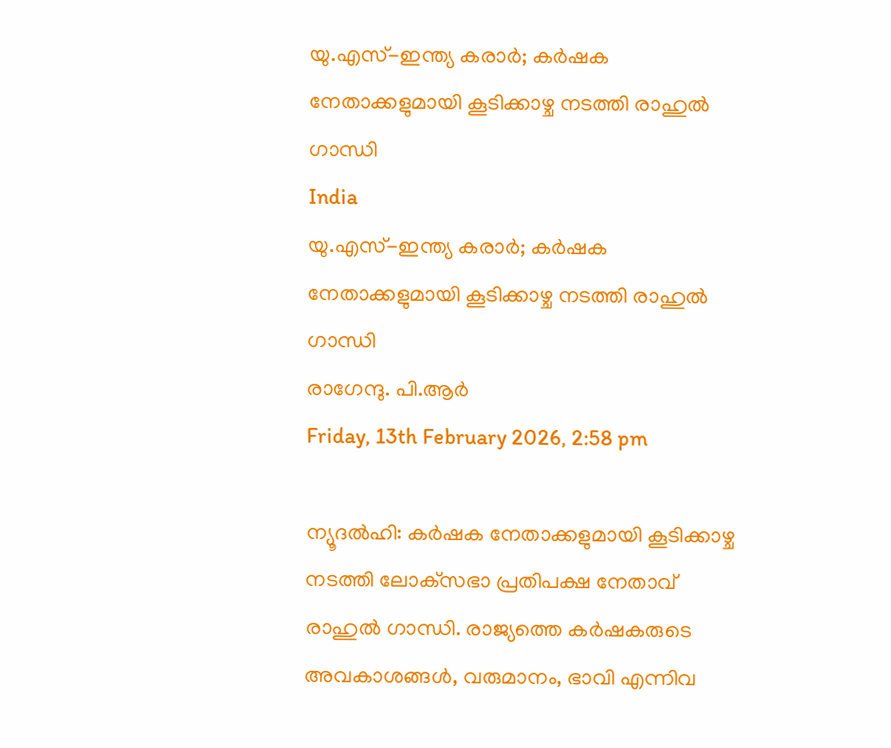യു.എസ്-ഇന്ത്യ കരാര്‍; കര്‍ഷക നേതാക്കളുമായി കൂടിക്കാഴ്ച നടത്തി രാഹുല്‍ ഗാന്ധി
India
യു.എസ്-ഇന്ത്യ കരാര്‍; കര്‍ഷക നേതാക്കളുമായി കൂടിക്കാഴ്ച നടത്തി രാഹുല്‍ ഗാന്ധി
രാഗേന്ദു. പി.ആര്‍
Friday, 13th February 2026, 2:58 pm

ന്യൂദല്‍ഹി: കര്‍ഷക നേതാക്കളുമായി കൂടിക്കാഴ്ച നടത്തി ലോക്‌സഭാ പ്രതിപക്ഷ നേതാവ് രാഹുല്‍ ഗാന്ധി. രാജ്യത്തെ കര്‍ഷകരുടെ അവകാശങ്ങള്‍, വരുമാനം, ഭാവി എന്നിവ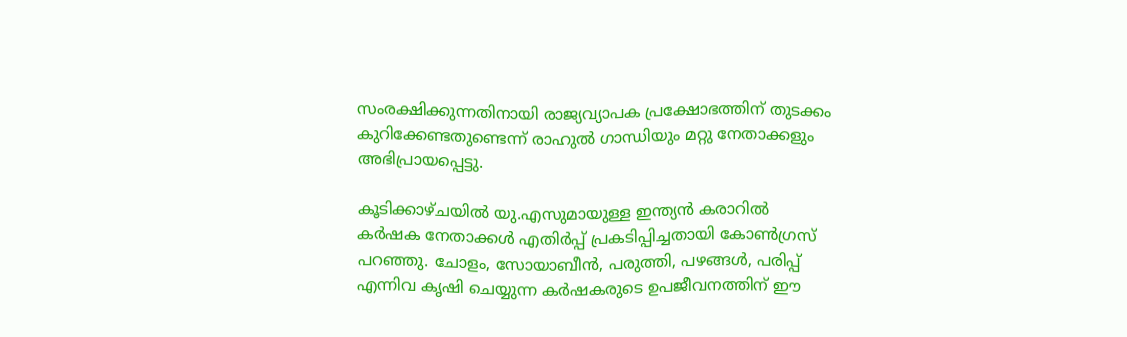സംരക്ഷിക്കുന്നതിനായി രാജ്യവ്യാപക പ്രക്ഷോഭത്തിന് തുടക്കം കുറിക്കേണ്ടതുണ്ടെന്ന് രാഹുല്‍ ഗാന്ധിയും മറ്റു നേതാക്കളും അഭിപ്രായപ്പെട്ടു.

കൂടിക്കാഴ്ചയില്‍ യു.എസുമായുള്ള ഇന്ത്യന്‍ കരാറില്‍ കര്‍ഷക നേതാക്കള്‍ എതിര്‍പ്പ് പ്രകടിപ്പിച്ചതായി കോണ്‍ഗ്രസ് പറഞ്ഞു. ചോളം, സോയാബീന്‍, പരുത്തി, പഴങ്ങള്‍, പരിപ്പ് എന്നിവ കൃഷി ചെയ്യുന്ന കര്‍ഷകരുടെ ഉപജീവനത്തിന് ഈ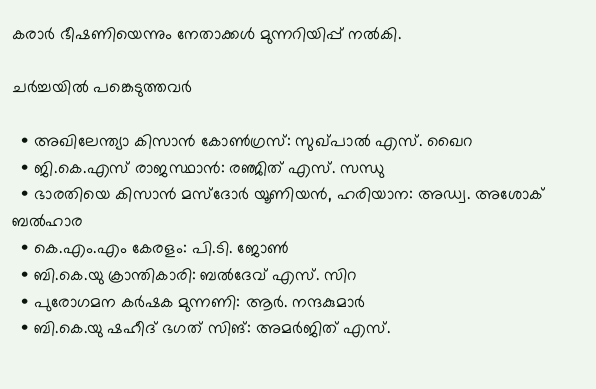കരാര്‍ ഭീഷണിയെന്നും നേതാക്കള്‍ മുന്നറിയിപ്പ് നല്‍കി.

ചര്‍ച്ചയില്‍ പങ്കെടുത്തവര്‍

  • അഖിലേന്ത്യാ കിസാന്‍ കോണ്‍ഗ്രസ്: സുഖ്പാല്‍ എസ്. ഖൈറ
  • ജി.കെ.എസ് രാജസ്ഥാന്‍: രഞ്ജിത് എസ്. സന്ധു
  • ഭാരതിയെ കിസാന്‍ മസ്‌ദോര്‍ യൂണിയന്‍, ഹരിയാന: അഡ്വ. അശോക് ബല്‍ഹാര
  • കെ.എം.എം കേരളം: പി.ടി. ജോണ്‍
  • ബി.കെ.യു ക്രാന്തികാരി: ബല്‍ദേവ് എസ്. സിറ
  • പുരോഗമന കര്‍ഷക മുന്നണി: ആര്‍. നന്ദകുമാര്‍
  • ബി.കെ.യു ഷഹീദ് ഭഗത് സിങ്: അമര്‍ജിത് എസ്.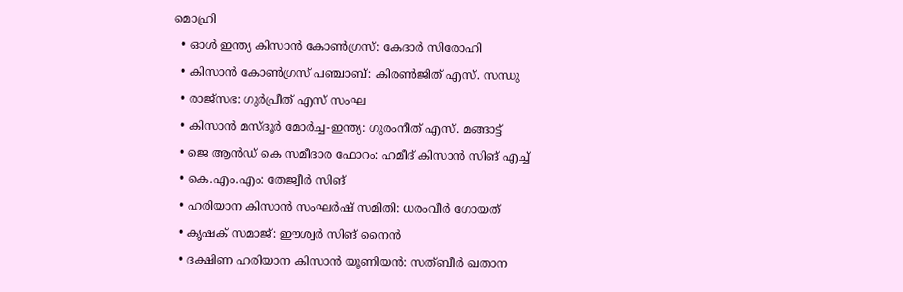മൊഹ്രി
  • ഓള്‍ ഇന്ത്യ കിസാന്‍ കോണ്‍ഗ്രസ്: കേദാര്‍ സിരോഹി
  • കിസാന്‍ കോണ്‍ഗ്രസ് പഞ്ചാബ്: കിരൺജിത് എസ്. സന്ധു
  • രാജ്‌സഭ: ഗുര്‍പ്രീത് എസ് സംഘ
  • കിസാന്‍ മസ്ദൂര്‍ മോര്‍ച്ച-ഇന്ത്യ: ഗുരംനീത് എസ്. മങ്ങാട്ട്
  • ജെ ആന്‍ഡ് കെ സമീദാര ഫോറം: ഹമീദ് കിസാന്‍ സിങ് എച്ച്
  • കെ.എം.എം: തേജ്വീര്‍ സിങ്
  • ഹരിയാന കിസാന്‍ സംഘര്‍ഷ് സമിതി: ധരംവീര്‍ ഗോയത്
  • കൃഷക് സമാജ്: ഈശ്വര്‍ സിങ് നൈന്‍
  • ദക്ഷിണ ഹരിയാന കിസാന്‍ യൂണിയന്‍: സത്ബീര്‍ ഖതാന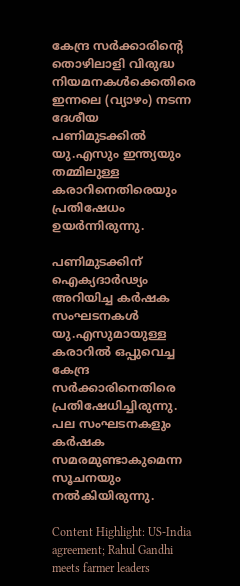കേന്ദ്ര സര്‍ക്കാരിന്റെ തൊഴിലാളി വിരുദ്ധ നിയമനകള്‍ക്കെതിരെ ഇന്നലെ (വ്യാഴം) നടന്ന ദേശീയ പണിമുടക്കില്‍ യു.എസും ഇന്ത്യയും തമ്മിലുള്ള കരാറിനെതിരെയും പ്രതിഷേധം ഉയര്‍ന്നിരുന്നു.

പണിമുടക്കിന് ഐക്യദാര്‍ഢ്യം അറിയിച്ച കര്‍ഷക സംഘടനകള്‍ യു.എസുമായുള്ള കരാറില്‍ ഒപ്പുവെച്ച കേന്ദ്ര സര്‍ക്കാരിനെതിരെ പ്രതിഷേധിച്ചിരുന്നു. പല സംഘടനകളും കര്‍ഷക സമരമുണ്ടാകുമെന്ന സൂചനയും നല്‍കിയിരുന്നു.

Content Highlight: US-India agreement; Rahul Gandhi meets farmer leaders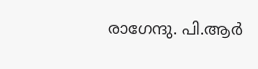രാഗേന്ദു. പി.ആര്‍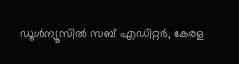ഡൂള്‍ന്യൂസില്‍ സബ് എഡിറ്റര്‍, കേരള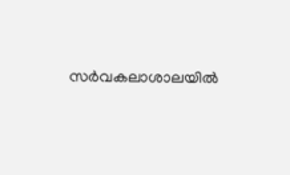സര്‍വകലാശാലയില്‍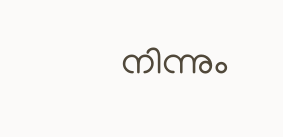നിന്നും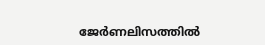ജേര്‍ണലിസത്തില്‍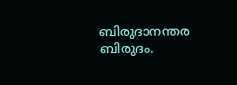ബിരുദാനന്തര ബിരുദം.